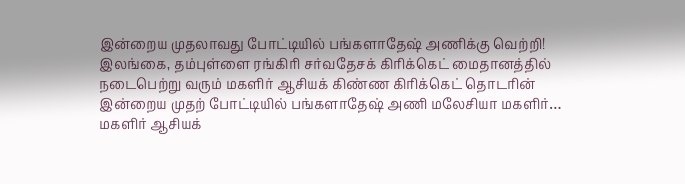இன்றைய முதலாவது போட்டியில் பங்களாதேஷ் அணிக்கு வெற்றி!
இலங்கை, தம்புள்ளை ரங்கிரி சர்வதேசக் கிரிக்கெட் மைதானத்தில் நடைபெற்று வரும் மகளிர் ஆசியக் கிண்ண கிரிக்கெட் தொடரின் இன்றைய முதற் போட்டியில் பங்களாதேஷ் அணி மலேசியா மகளிர்…
மகளிர் ஆசியக்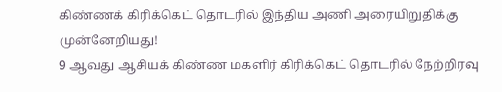கிண்ணக் கிரிக்கெட் தொடரில் இந்திய அணி அரையிறுதிக்கு முன்னேறியது!
9 ஆவது ஆசியக் கிண்ண மகளிர் கிரிக்கெட் தொடரில் நேற்றிரவு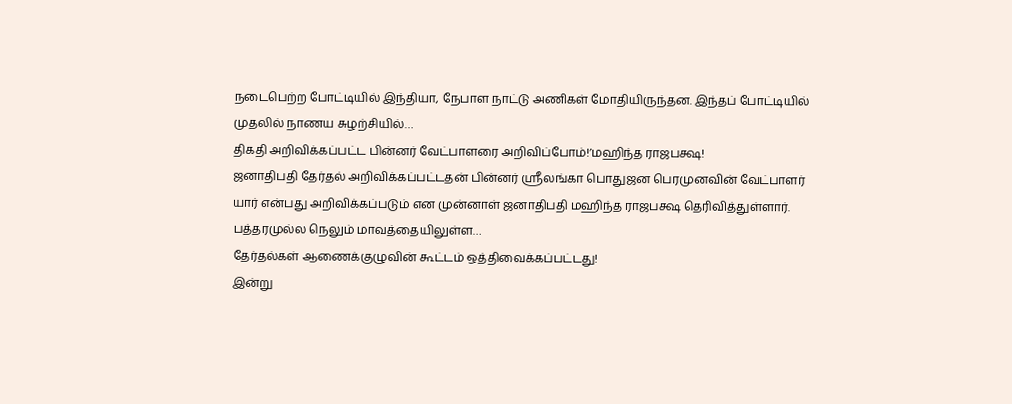நடைபெற்ற போட்டியில் இந்தியா, நேபாள நாட்டு அணிகள் மோதியிருந்தன. இந்தப் போட்டியில் முதலில் நாணய சுழற்சியில்…
திகதி அறிவிக்கப்பட்ட பின்னர் வேட்பாளரை அறிவிப்போம்!’மஹிந்த ராஜபக்ஷ!
ஜனாதிபதி தேர்தல் அறிவிக்கப்பட்டதன் பின்னர் ஸ்ரீலங்கா பொதுஜன பெரமுனவின் வேட்பாளர் யார் என்பது அறிவிக்கப்படும் என முன்னாள் ஜனாதிபதி மஹிந்த ராஜபக்ஷ தெரிவித்துள்ளார். பத்தரமுல்ல நெலும் மாவத்தையிலுள்ள…
தேர்தல்கள் ஆணைக்குழுவின் கூட்டம் ஒத்திவைக்கப்பட்டது!
இன்று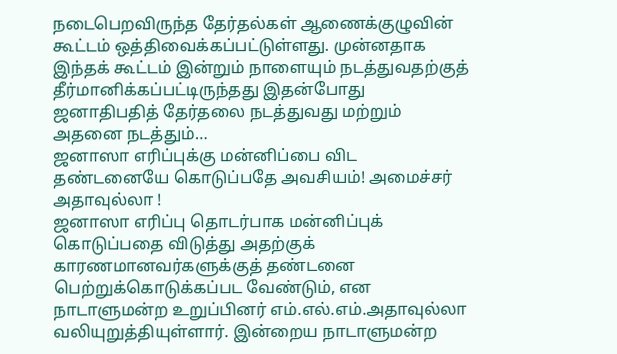நடைபெறவிருந்த தேர்தல்கள் ஆணைக்குழுவின் கூட்டம் ஒத்திவைக்கப்பட்டுள்ளது. முன்னதாக இந்தக் கூட்டம் இன்றும் நாளையும் நடத்துவதற்குத் தீர்மானிக்கப்பட்டிருந்தது இதன்போது ஜனாதிபதித் தேர்தலை நடத்துவது மற்றும் அதனை நடத்தும்…
ஜனாஸா எரிப்புக்கு மன்னிப்பை விட தண்டனையே கொடுப்பதே அவசியம்! அமைச்சர் அதாவுல்லா !
ஜனாஸா எரிப்பு தொடர்பாக மன்னிப்புக் கொடுப்பதை விடுத்து அதற்குக் காரணமானவர்களுக்குத் தண்டனை பெற்றுக்கொடுக்கப்பட வேண்டும், என நாடாளுமன்ற உறுப்பினர் எம்.எல்.எம்.அதாவுல்லா வலியுறுத்தியுள்ளார். இன்றைய நாடாளுமன்ற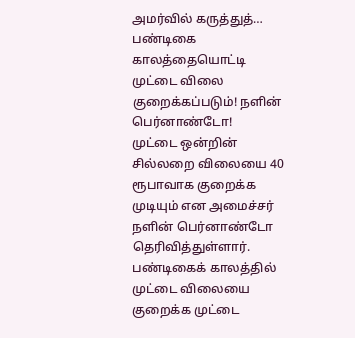அமர்வில் கருத்துத்…
பண்டிகை காலத்தையொட்டி முட்டை விலை குறைக்கப்படும்! நளின் பெர்னாண்டோ!
முட்டை ஒன்றின் சில்லறை விலையை 40 ரூபாவாக குறைக்க முடியும் என அமைச்சர் நளின் பெர்னாண்டோ தெரிவித்துள்ளார். பண்டிகைக் காலத்தில் முட்டை விலையை குறைக்க முட்டை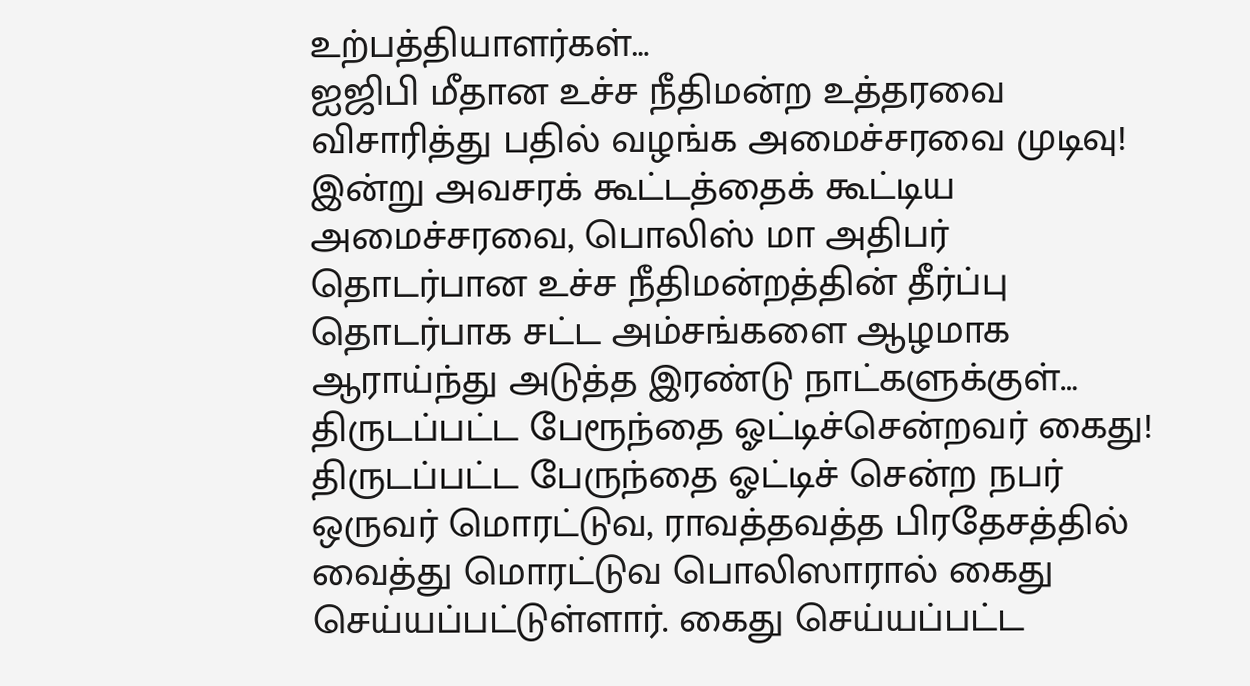உற்பத்தியாளர்கள்…
ஐஜிபி மீதான உச்ச நீதிமன்ற உத்தரவை விசாரித்து பதில் வழங்க அமைச்சரவை முடிவு!
இன்று அவசரக் கூட்டத்தைக் கூட்டிய அமைச்சரவை, பொலிஸ் மா அதிபர் தொடர்பான உச்ச நீதிமன்றத்தின் தீர்ப்பு தொடர்பாக சட்ட அம்சங்களை ஆழமாக ஆராய்ந்து அடுத்த இரண்டு நாட்களுக்குள்…
திருடப்பட்ட பேரூந்தை ஓட்டிச்சென்றவர் கைது!
திருடப்பட்ட பேருந்தை ஓட்டிச் சென்ற நபர் ஒருவர் மொரட்டுவ, ராவத்தவத்த பிரதேசத்தில் வைத்து மொரட்டுவ பொலிஸாரால் கைது செய்யப்பட்டுள்ளார். கைது செய்யப்பட்ட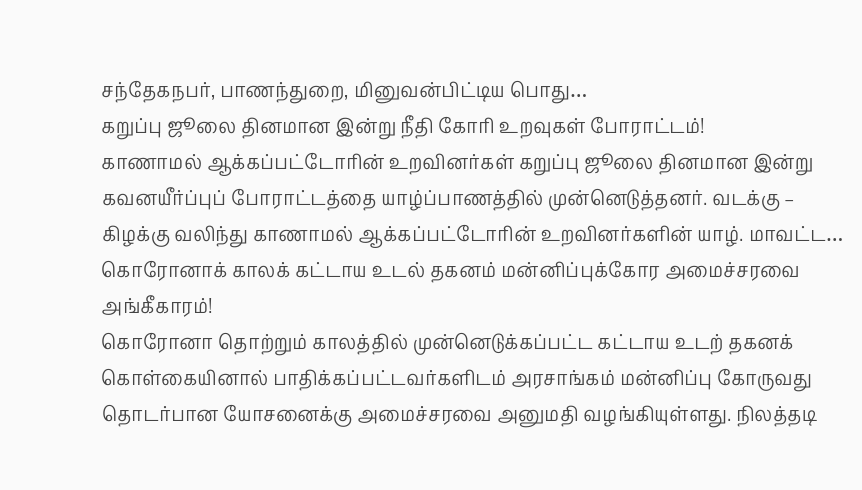சந்தேகநபர், பாணந்துறை, மினுவன்பிட்டிய பொது…
கறுப்பு ஜூலை தினமான இன்று நீதி கோரி உறவுகள் போராட்டம்!
காணாமல் ஆக்கப்பட்டோரின் உறவினர்கள் கறுப்பு ஜூலை தினமான இன்று கவனயீர்ப்புப் போராட்டத்தை யாழ்ப்பாணத்தில் முன்னெடுத்தனர். வடக்கு – கிழக்கு வலிந்து காணாமல் ஆக்கப்பட்டோரின் உறவினர்களின் யாழ். மாவட்ட…
கொரோனாக் காலக் கட்டாய உடல் தகனம் மன்னிப்புக்கோர அமைச்சரவை அங்கீகாரம்!
கொரோனா தொற்றும் காலத்தில் முன்னெடுக்கப்பட்ட கட்டாய உடற் தகனக் கொள்கையினால் பாதிக்கப்பட்டவர்களிடம் அரசாங்கம் மன்னிப்பு கோருவது தொடர்பான யோசனைக்கு அமைச்சரவை அனுமதி வழங்கியுள்ளது. நிலத்தடி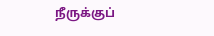நீருக்குப்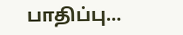பாதிப்பு…